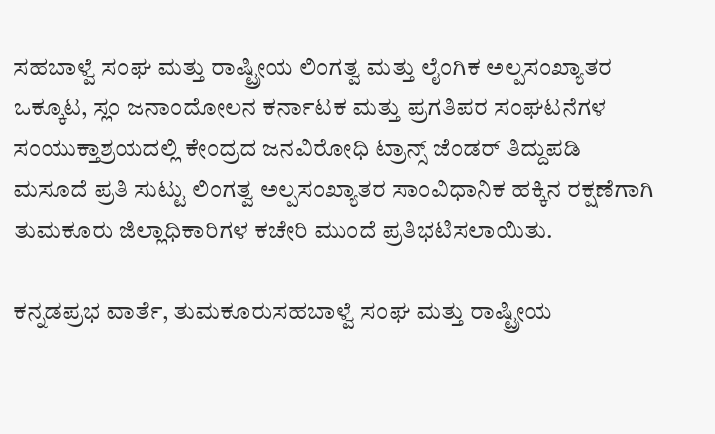ಸಹಬಾಳ್ವೆ ಸಂಘ ಮತ್ತು ರಾಷ್ಟ್ರೀಯ ಲಿಂಗತ್ವ ಮತ್ತು ಲೈಂಗಿಕ ಅಲ್ಪಸಂಖ್ಯಾತರ ಒಕ್ಕೂಟ, ಸ್ಲಂ ಜನಾಂದೋಲನ ಕರ್ನಾಟಕ ಮತ್ತು ಪ್ರಗತಿಪರ ಸಂಘಟನೆಗಳ ಸಂಯುಕ್ತಾಶ್ರಯದಲ್ಲಿ ಕೇಂದ್ರದ ಜನವಿರೋಧಿ ಟ್ರಾನ್ಸ್ ಜೆಂಡರ್‌ ತಿದ್ದುಪಡಿ ಮಸೂದೆ ಪ್ರತಿ ಸುಟ್ಟು ಲಿಂಗತ್ವ ಅಲ್ಪಸಂಖ್ಯಾತರ ಸಾಂವಿಧಾನಿಕ ಹಕ್ಕಿನ ರಕ್ಷಣೆಗಾಗಿ ತುಮಕೂರು ಜಿಲ್ಲಾಧಿಕಾರಿಗಳ ಕಚೇರಿ ಮುಂದೆ ಪ್ರತಿಭಟಿಸಲಾಯಿತು.

ಕನ್ನಡಪ್ರಭ ವಾರ್ತೆ, ತುಮಕೂರುಸಹಬಾಳ್ವೆ ಸಂಘ ಮತ್ತು ರಾಷ್ಟ್ರೀಯ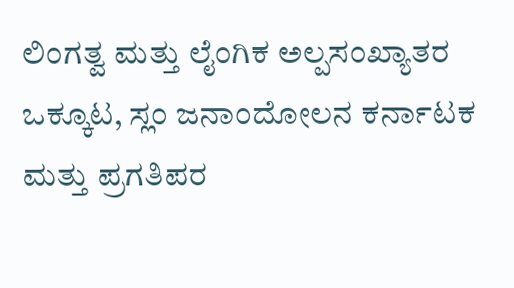ಲಿಂಗತ್ವ ಮತ್ತು ಲೈಂಗಿಕ ಅಲ್ಪಸಂಖ್ಯಾತರ ಒಕ್ಕೂಟ, ಸ್ಲಂ ಜನಾಂದೋಲನ ಕರ್ನಾಟಕ ಮತ್ತು ಪ್ರಗತಿಪರ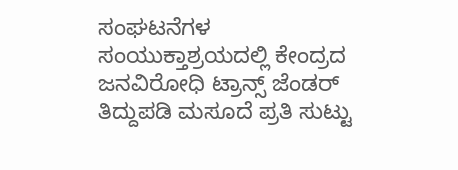ಸಂಘಟನೆಗಳ ಸಂಯುಕ್ತಾಶ್ರಯದಲ್ಲಿ ಕೇಂದ್ರದ ಜನವಿರೋಧಿ ಟ್ರಾನ್ಸ್ ಜೆಂಡರ್‌ ತಿದ್ದುಪಡಿ ಮಸೂದೆ ಪ್ರತಿ ಸುಟ್ಟು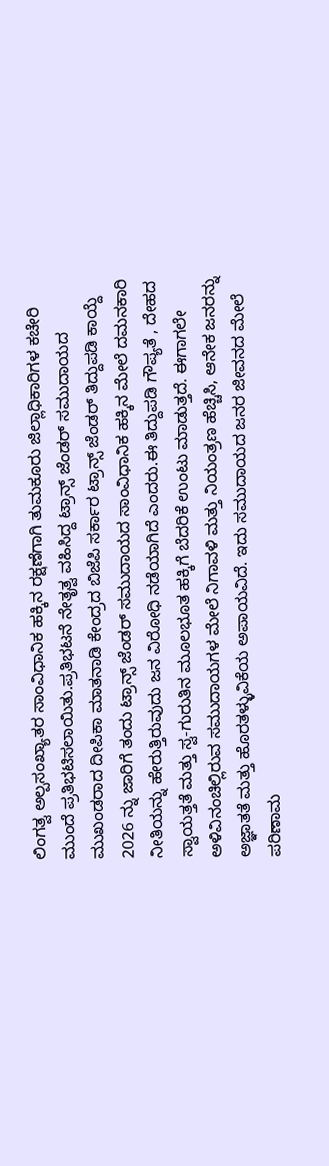ಲಿಂಗತ್ವ ಅಲ್ಪಸಂಖ್ಯಾತರ ಸಾಂವಿಧಾನಿಕ ಹಕ್ಕಿನ ರಕ್ಷಣೆಗಾಗಿ ತುಮಕೂರು ಜಿಲ್ಲಾಧಿಕಾರಿಗಳ ಕಚೇರಿ ಮುಂದೆ ಪ್ರತಿಭಟಿಸಲಾಯಿತು.ಪ್ರತಿಭಟನೆ ನೇತೃತ್ವ ವಹಿಸಿದ್ದ ಟ್ರಾನ್ಸ್ ಜೆಂಡರ್ ಸಮುದಾಯದ ಮುಖಂಡರಾದ ದೀಪಿಕಾ ಮಾತನಾಡಿ ಕೇಂದ್ರದ ಬಿಜೆಪಿ ಸರ್ಕಾರ ಟ್ರಾನ್ಸ್ ಜೆಂಡರ್‌ ತಿದ್ದುಪಡಿ ಕಾಯ್ದೆ 2026 ನ್ನು ಜಾರಿಗೆ ತಂದು ಟ್ರಾನ್ಸ್ ಜೆಂಡರ್ ಸಮುದಾಯದ ಸಾಂವಿಧಾನಿಕ ಹಕ್ಕಿನ ಮೇಲೆ ದಮನಕಾರಿ ನೀತಿಯನ್ನು ಹೇರುತ್ತಿರುವುದು ಜನ ವಿರೋಧಿ ನಡೆಯಾಗಿದೆ ಎಂದರು.ಈ ತಿದ್ದುಪಡಿ ಗೌಪ್ಯತೆ , ದೇಹದ ಸ್ವಾಯತ್ತತೆ ಮತ್ತು ಸ್ವ-ಗುರುತಿನ ಮೂಲಭೂತ ಹಕ್ಕಿಗೆ ಬೆದರಿಕೆ ಉಂಟು ಮಾಡುತ್ತದೆ. ಈಗಾಗಲೇ ಅಳಿವಿನಂಚಿಲ್ಲಿರುವ ಸಮುದಾಯಗಳ ಮೇಲೆ ನಿಗಾವಳಿ ಮತ್ತು ನಿಯಂತ್ರಣ ಹೆಚ್ಚಿಸಿ, ಆನೇಕ ಜನರನ್ನು ಅಜ್ಞಾತತೆ ಮತ್ತು ಹೊರತಳ್ಳುವಿಕೆಯ ಅಪಾಯವಿದೆ. ಇದು ಸಮುದಾಯದ ಜನರ ಜೀವನದ ಮೇಲೆ ಪರಿಣಾಮ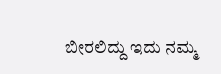ಬೀರಲಿದ್ದು ಇದು ನಮ್ಮ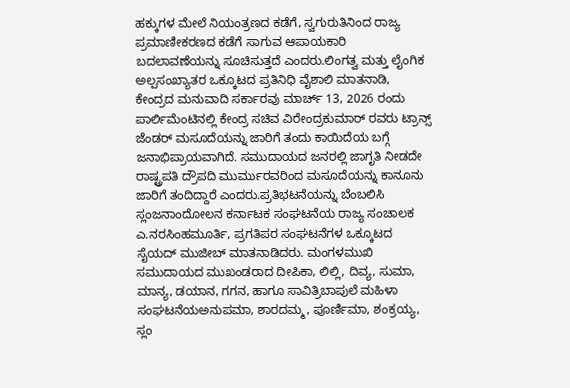ಹಕ್ಕುಗಳ ಮೇಲೆ ನಿಯಂತ್ರಣದ ಕಡೆಗೆ, ಸ್ವಗುರುತಿನಿಂದ ರಾಜ್ಯ ಪ್ರಮಾಣೀಕರಣದ ಕಡೆಗೆ ಸಾಗುವ ಆಪಾಯಕಾರಿ ಬದಲಾವಣೆಯನ್ನು ಸೂಚಿಸುತ್ತದೆ ಎಂದರು.ಲಿಂಗತ್ವ ಮತ್ತು ಲೈಂಗಿಕ ಅಲ್ಪಸಂಖ್ಯಾತರ ಒಕ್ಕೂಟದ ಪ್ರತಿನಿಧಿ ವೈಶಾಲಿ ಮಾತನಾಡಿ, ಕೇಂದ್ರದ ಮನುವಾದಿ ಸರ್ಕಾರವು ಮಾರ್ಚ್ 13, 2026 ರಂದು ಪಾರ್ಲಿಮೆಂಟಿನಲ್ಲಿ ಕೇಂದ್ರ ಸಚಿವ ವಿರೇಂದ್ರಕುಮಾರ್‌ ರವರು ಟ್ರಾನ್ಸ್ ಜೆಂಡರ್‌ ಮಸೂದೆಯನ್ನು ಜಾರಿಗೆ ತಂದು ಕಾಯಿದೆಯ ಬಗ್ಗೆ ಜನಾಭಿಪ್ರಾಯವಾಗಿದೆ. ಸಮುದಾಯದ ಜನರಲ್ಲಿ ಜಾಗೃತಿ ನೀಡದೇ ರಾಷ್ಟ್ರಪತಿ ದ್ರೌಪದಿ ಮುರ್ಮುರವರಿಂದ ಮಸೂದೆಯನ್ನು ಕಾನೂನು ಜಾರಿಗೆ ತಂದಿದ್ದಾರೆ ಎಂದರು.ಪ್ರತಿಭಟನೆಯನ್ನು ಬೆಂಬಲಿಸಿ ಸ್ಲಂಜನಾಂದೋಲನ ಕರ್ನಾಟಕ ಸಂಘಟನೆಯ ರಾಜ್ಯ ಸಂಚಾಲಕ ಎ.ನರಸಿಂಹಮೂರ್ತಿ, ಪ್ರಗತಿಪರ ಸಂಘಟನೆಗಳ ಒಕ್ಕೂಟದ ಸೈಯದ್ ಮುಜೀಬ್ ಮಾತನಾಡಿದರು. ಮಂಗಳಮುಖಿ ಸಮುದಾಯದ ಮುಖಂಡರಾದ ದೀಪಿಕಾ, ಲಿಲ್ಲಿ, ದಿವ್ಯ, ಸುಮಾ, ಮಾನ್ಯ, ಡಯಾನ, ಗಗನ, ಹಾಗೂ ಸಾವಿತ್ರಿಬಾಪುಲೆ ಮಹಿಳಾ ಸಂಘಟನೆಯಅನುಪಮಾ, ಶಾರದಮ್ಮ, ಪೂರ್ಣಿಮಾ, ಶಂಕ್ರಯ್ಯ, ಸ್ಲಂ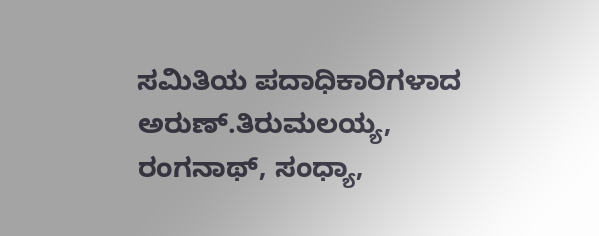ಸಮಿತಿಯ ಪದಾಧಿಕಾರಿಗಳಾದ ಅರುಣ್.ತಿರುಮಲಯ್ಯ, ರಂಗನಾಥ್, ಸಂಧ್ಯಾ,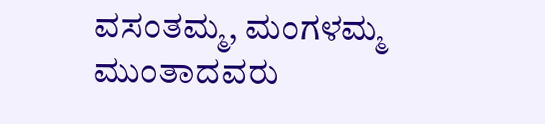ವಸಂತಮ್ಮ, ಮಂಗಳಮ್ಮ ಮುಂತಾದವರು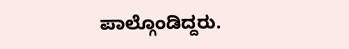ಪಾಲ್ಗೊಂಡಿದ್ದರು.